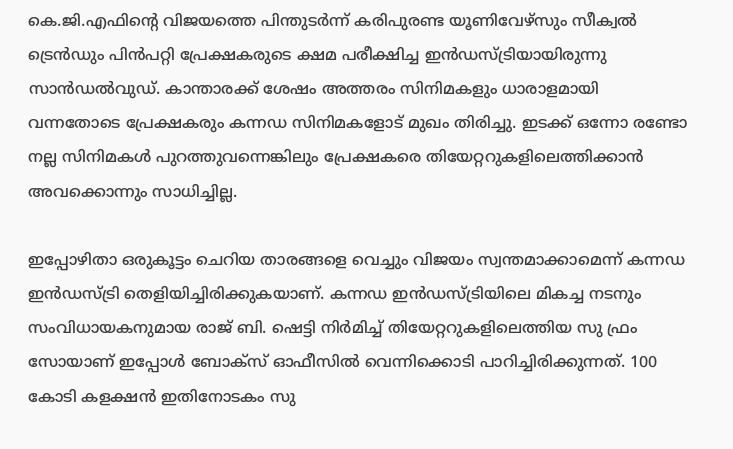കെ.ജി.എഫിന്റെ വിജയത്തെ പിന്തുടര്‍ന്ന് കരിപുരണ്ട യൂണിവേഴ്‌സും സീക്വല്‍ ട്രെന്‍ഡും പിന്‍പറ്റി പ്രേക്ഷകരുടെ ക്ഷമ പരീക്ഷിച്ച ഇന്‍ഡസ്ട്രിയായിരുന്നു സാന്‍ഡല്‍വുഡ്. കാന്താരക്ക് ശേഷം അത്തരം സിനിമകളും ധാരാളമായി വന്നതോടെ പ്രേക്ഷകരും കന്നഡ സിനിമകളോട് മുഖം തിരിച്ചു. ഇടക്ക് ഒന്നോ രണ്ടോ നല്ല സിനിമകള്‍ പുറത്തുവന്നെങ്കിലും പ്രേക്ഷകരെ തിയേറ്ററുകളിലെത്തിക്കാന്‍ അവക്കൊന്നും സാധിച്ചില്ല.

ഇപ്പോഴിതാ ഒരുകൂട്ടം ചെറിയ താരങ്ങളെ വെച്ചും വിജയം സ്വന്തമാക്കാമെന്ന് കന്നഡ ഇന്‍ഡസ്ട്രി തെളിയിച്ചിരിക്കുകയാണ്. കന്നഡ ഇന്‍ഡസ്ട്രിയിലെ മികച്ച നടനും സംവിധായകനുമായ രാജ് ബി. ഷെട്ടി നിര്‍മിച്ച് തിയേറ്ററുകളിലെത്തിയ സു ഫ്രം സോയാണ് ഇപ്പോള്‍ ബോക്‌സ് ഓഫീസില്‍ വെന്നിക്കൊടി പാറിച്ചിരിക്കുന്നത്. 100 കോടി കളക്ഷന്‍ ഇതിനോടകം സു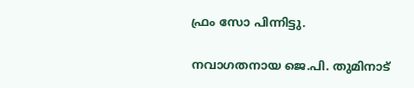ഫ്രം സോ പിന്നിട്ടു.

നവാഗതനായ ജെ.പി. തുമിനാട്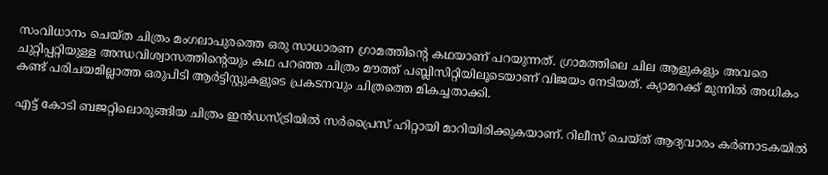സംവിധാനം ചെയ്ത ചിത്രം മംഗലാപുരത്തെ ഒരു സാധാരണ ഗ്രാമത്തിന്റെ കഥയാണ് പറയുന്നത്. ഗ്രാമത്തിലെ ചില ആളുകളും അവരെ ചുറ്റിപ്പറ്റിയുള്ള അന്ധവിശ്വാസത്തിന്റെയും കഥ പറഞ്ഞ ചിത്രം മൗത്ത് പബ്ലിസിറ്റിയിലൂടെയാണ് വിജയം നേടിയത്. ക്യാമറക്ക് മുന്നില്‍ അധികം കണ്ട് പരിചയമില്ലാത്ത ഒരുപിടി ആര്‍ട്ടിസ്റ്റുകളുടെ പ്രകടനവും ചിത്രത്തെ മികച്ചതാക്കി.

എട്ട് കോടി ബജറ്റിലൊരുങ്ങിയ ചിത്രം ഇന്‍ഡസ്ട്രിയില്‍ സര്‍പ്രൈസ് ഹിറ്റായി മാറിയിരിക്കുകയാണ്. റിലീസ് ചെയ്ത് ആദ്യവാരം കര്‍ണാടകയില്‍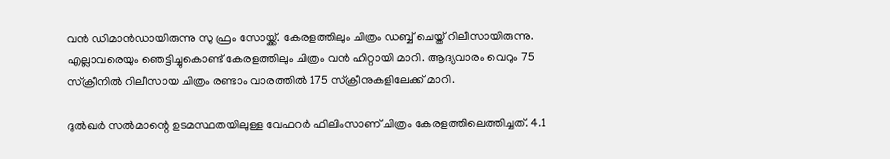വന്‍ ഡിമാന്‍ഡായിരുന്നു സു ഫ്രം സോയ്ക്ക്. കേരളത്തിലും ചിത്രം ഡബ്ബ് ചെയ്ത് റിലീസായിരുന്നു. എല്ലാവരെയും ഞെട്ടിച്ചുകൊണ്ട് കേരളത്തിലും ചിത്രം വന്‍ ഹിറ്റായി മാറി. ആദ്യവാരം വെറും 75 സ്‌ക്രീനില്‍ റിലീസായ ചിത്രം രണ്ടാം വാരത്തില്‍ 175 സ്‌ക്രീനുകളിലേക്ക് മാറി.

ദുല്‍ഖര്‍ സല്‍മാന്റെ ഉടമസ്ഥതയിലുള്ള വേഫറര്‍ ഫിലിംസാണ് ചിത്രം കേരളത്തിലെത്തിച്ചത്. 4.1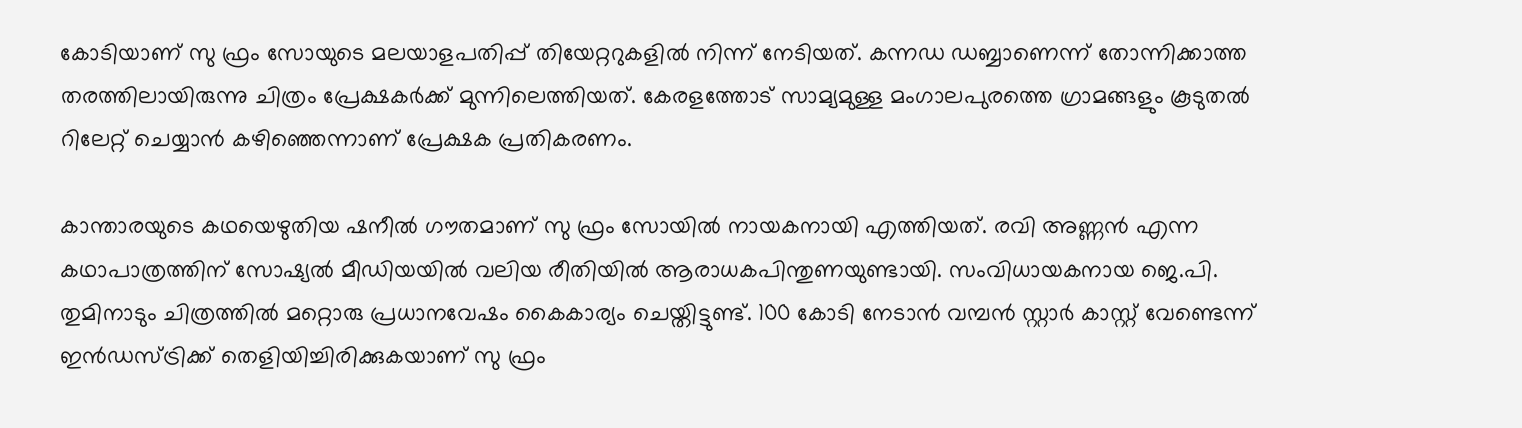കോടിയാണ് സു ഫ്രം സോയുടെ മലയാളപതിപ്പ് തിയേറ്ററുകളില്‍ നിന്ന് നേടിയത്. കന്നഡ ഡബ്ബാണെന്ന് തോന്നിക്കാത്ത തരത്തിലായിരുന്നു ചിത്രം പ്രേക്ഷകര്‍ക്ക് മുന്നിലെത്തിയത്. കേരളത്തോട് സാമ്യമുള്ള മംഗാലപുരത്തെ ഗ്രാമങ്ങളും കൂടുതല്‍ റിലേറ്റ് ചെയ്യാന്‍ കഴിഞ്ഞെന്നാണ് പ്രേക്ഷക പ്രതികരണം.

കാന്താരയുടെ കഥയെഴുതിയ ഷനീല്‍ ഗൗതമാണ് സു ഫ്രം സോയില്‍ നായകനായി എത്തിയത്. രവി അണ്ണന്‍ എന്ന കഥാപാത്രത്തിന് സോഷ്യല്‍ മീഡിയയില്‍ വലിയ രീതിയില്‍ ആരാധകപിന്തുണയുണ്ടായി. സംവിധായകനായ ജെ.പി. തുമിനാടും ചിത്രത്തില്‍ മറ്റൊരു പ്രധാനവേഷം കൈകാര്യം ചെയ്തിട്ടുണ്ട്. 100 കോടി നേടാന്‍ വമ്പന്‍ സ്റ്റാര്‍ കാസ്റ്റ് വേണ്ടെന്ന് ഇന്‍ഡസ്ട്രിക്ക് തെളിയിച്ചിരിക്കുകയാണ് സു ഫ്രം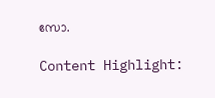സോ.

Content Highlight: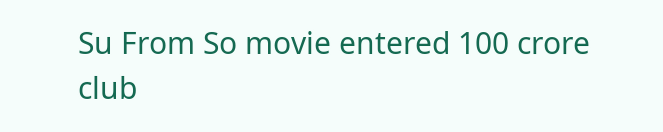Su From So movie entered 100 crore club